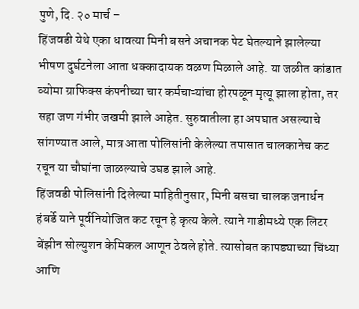पुणे, दि. २० मार्च –
हिंजवडी येथे एका धावत्या मिनी बसने अचानक पेट घेतल्याने झालेल्या भीषण दुर्घटनेला आता धक्कादायक वळण मिळाले आहे. या जळीत कांडात व्योमा ग्राफिक्स कंपनीच्या चार कर्मचाऱ्यांचा होरपळून मृत्यू झाला होता, तर सहा जण गंभीर जखमी झाले आहेत. सुरुवातीला हा अपघात असल्याचे सांगण्यात आले, मात्र आता पोलिसांनी केलेल्या तपासात चालकानेच कट रचून या चौघांना जाळल्याचे उघड झाले आहे.
हिंजवडी पोलिसांनी दिलेल्या माहितीनुसार, मिनी बसचा चालक जनार्धन हंबर्डे याने पूर्वनियोजित कट रचून हे कृत्य केले. त्याने गाडीमध्ये एक लिटर बेंझीन सोल्युशन केमिकल आणून ठेवले होते. त्यासोबत कापड्याच्या चिंध्या आणि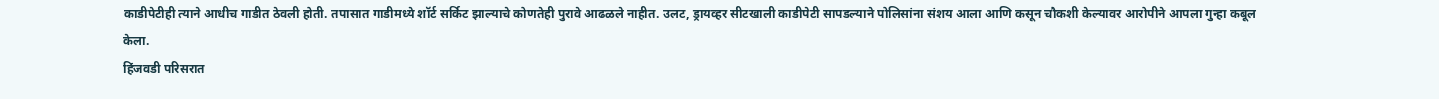काडीपेटीही त्याने आधीच गाडीत ठेवली होती. तपासात गाडीमध्ये शॉर्ट सर्किट झाल्याचे कोणतेही पुरावे आढळले नाहीत. उलट, ड्रायव्हर सीटखाली काडीपेटी सापडल्याने पोलिसांना संशय आला आणि कसून चौकशी केल्यावर आरोपीने आपला गुन्हा कबूल केला.
हिंजवडी परिसरात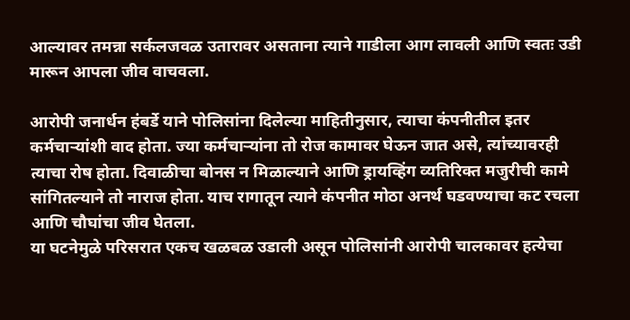आल्यावर तमन्ना सर्कलजवळ उतारावर असताना त्याने गाडीला आग लावली आणि स्वतः उडी मारून आपला जीव वाचवला.

आरोपी जनार्धन हंबर्डे याने पोलिसांना दिलेल्या माहितीनुसार, त्याचा कंपनीतील इतर कर्मचाऱ्यांशी वाद होता. ज्या कर्मचाऱ्यांना तो रोज कामावर घेऊन जात असे, त्यांच्यावरही त्याचा रोष होता. दिवाळीचा बोनस न मिळाल्याने आणि ड्रायव्हिंग व्यतिरिक्त मजुरीची कामे सांगितल्याने तो नाराज होता. याच रागातून त्याने कंपनीत मोठा अनर्थ घडवण्याचा कट रचला आणि चौघांचा जीव घेतला.
या घटनेमुळे परिसरात एकच खळबळ उडाली असून पोलिसांनी आरोपी चालकावर हत्येचा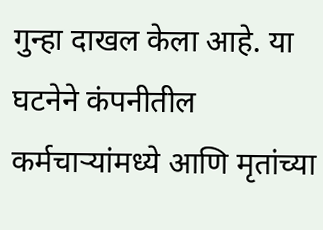गुन्हा दाखल केला आहे. या घटनेने कंपनीतील कर्मचाऱ्यांमध्ये आणि मृतांच्या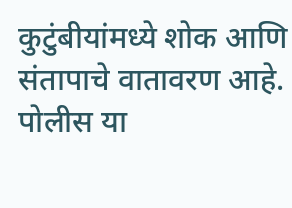कुटुंबीयांमध्ये शोक आणि संतापाचे वातावरण आहे. पोलीस या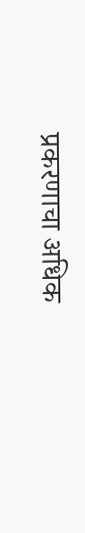प्रकरणाचा अधिक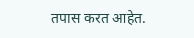तपास करत आहेत.